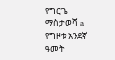የግርጌ ማስታወሻ a የግዞቱ አንደኛ ዓመት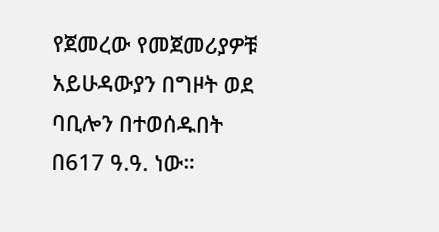የጀመረው የመጀመሪያዎቹ አይሁዳውያን በግዞት ወደ ባቢሎን በተወሰዱበት በ617 ዓ.ዓ. ነው።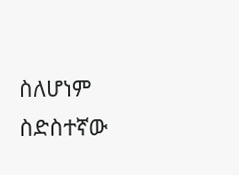ስለሆነም ስድስተኛው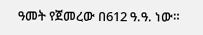ዓመት የጀመረው በ612 ዓ.ዓ. ነው።